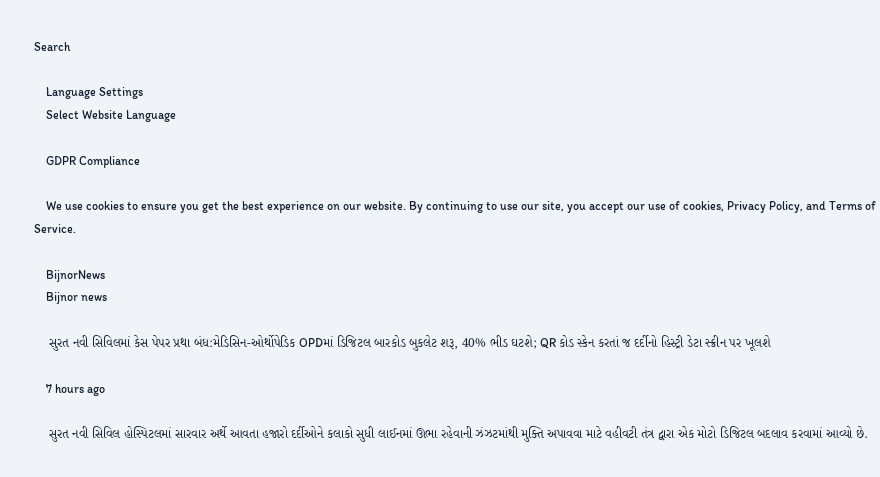Search

    Language Settings
    Select Website Language

    GDPR Compliance

    We use cookies to ensure you get the best experience on our website. By continuing to use our site, you accept our use of cookies, Privacy Policy, and Terms of Service.

    BijnorNews
    Bijnor news

    સુરત નવી સિવિલમાં કેસ પેપર પ્રથા બંધ:મેડિસિન-ઓર્થોપેડિક OPDમાં ડિજિટલ બારકોડ બુકલેટ શરૂ, 40% ભીડ ઘટશે; QR કોડ સ્કેન કરતાં જ દર્દીનો હિસ્ટ્રી ડેટા સ્ક્રીન પર ખૂલશે

    7 hours ago

    સુરત નવી સિવિલ હોસ્પિટલમાં સારવાર અર્થે આવતા હજારો દર્દીઓને કલાકો સુધી લાઈનમાં ઊભા રહેવાની ઝંઝટમાંથી મુક્તિ અપાવવા માટે વહીવટી તંત્ર દ્વારા એક મોટો ડિજિટલ બદલાવ કરવામાં આવ્યો છે.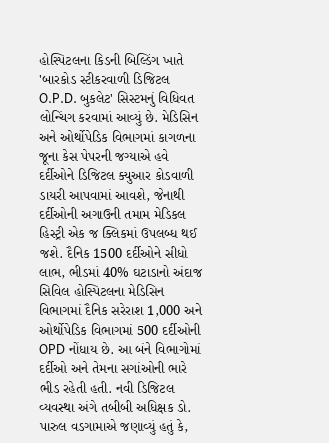હોસ્પિટલના કિડની બિલ્ડિંગ ખાતે 'બારકોડ સ્ટીકરવાળી ડિજિટલ O.P.D. બુકલેટ' સિસ્ટમનું વિધિવત લોન્ચિંગ કરવામાં આવ્યું છે. મેડિસિન અને ઓર્થોપેડિક વિભાગમાં કાગળના જૂના કેસ પેપરની જગ્યાએ હવે દર્દીઓને ડિજિટલ ક્યુઆર કોડવાળી ડાયરી આપવામાં આવશે, જેનાથી દર્દીઓની અગાઉની તમામ મેડિકલ હિસ્ટ્રી એક જ ક્લિકમાં ઉપલબ્ધ થઈ જશે. દૈનિક 1500 દર્દીઓને સીધો લાભ, ભીડમાં 40% ઘટાડાનો અંદાજ સિવિલ હોસ્પિટલના મેડિસિન વિભાગમાં દૈનિક સરેરાશ 1,000 અને ઓર્થોપેડિક વિભાગમાં 500 દર્દીઓની OPD નોંધાય છે. આ બંને વિભાગોમાં દર્દીઓ અને તેમના સગાંઓની ભારે ભીડ રહેતી હતી. નવી ડિજિટલ વ્યવસ્થા અંગે તબીબી અધિક્ષક ડો. પારુલ વડગામાએ જણાવ્યું હતું કે,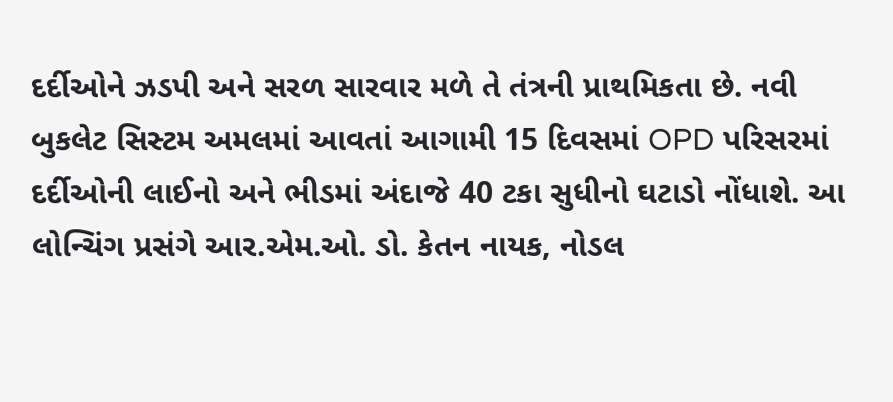દર્દીઓને ઝડપી અને સરળ સારવાર મળે તે તંત્રની પ્રાથમિકતા છે. નવી બુકલેટ સિસ્ટમ અમલમાં આવતાં આગામી 15 દિવસમાં OPD પરિસરમાં દર્દીઓની લાઈનો અને ભીડમાં અંદાજે 40 ટકા સુધીનો ઘટાડો નોંધાશે. આ લોન્ચિંગ પ્રસંગે આર.એમ.ઓ. ડો. કેતન નાયક, નોડલ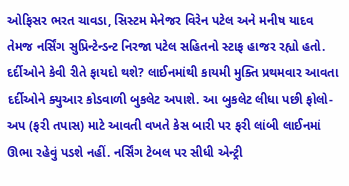ઓફિસર ભરત ચાવડા, સિસ્ટમ મેનેજર વિરેન પટેલ અને મનીષ યાદવ તેમજ નર્સિંગ સુપ્રિન્ટેન્ડન્ટ નિરજા પટેલ સહિતનો સ્ટાફ હાજર રહ્યો હતો. દર્દીઓને કેવી રીતે ફાયદો થશે? લાઈનમાંથી કાયમી મુક્તિ પ્રથમવાર આવતા દર્દીઓને ક્યુઆર કોડવાળી બુકલેટ અપાશે. આ બુકલેટ લીધા પછી ફોલો-અપ (ફરી તપાસ) માટે આવતી વખતે કેસ બારી પર ફરી લાંબી લાઈનમાં ઊભા રહેવું પડશે નહીં. નર્સિંગ ટેબલ પર સીધી એન્ટ્રી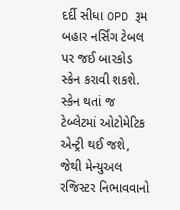દર્દી સીધા OPD રૂમ બહાર નર્સિંગ ટેબલ પર જઈ બારકોડ સ્કેન કરાવી શકશે. સ્કેન થતાં જ ટેબ્લેટમાં ઓટોમેટિક એન્ટ્રી થઈ જશે, જેથી મેન્યુઅલ રજિસ્ટર નિભાવવાનો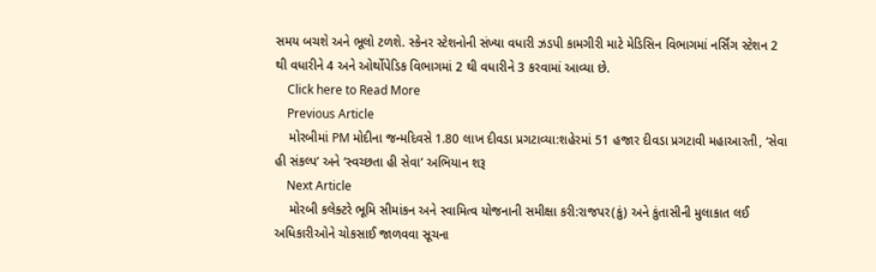સમય બચશે અને ભૂલો ટળશે. સ્કેનર સ્ટેશનોની સંખ્યા વધારી ઝડપી કામગીરી માટે મેડિસિન વિભાગમાં નર્સિંગ સ્ટેશન 2 થી વધારીને 4 અને ઓર્થોપેડિક વિભાગમાં 2 થી વધારીને 3 કરવામાં આવ્યા છે.
    Click here to Read More
    Previous Article
    મોરબીમાં PM મોદીના જન્મદિવસે 1.80 લાખ દીવડા પ્રગટાવ્યા:શહેરમાં 51 હજાર દીવડા પ્રગટાવી મહાઆરતી, ‘સેવા હી સંકલ્પ’ અને ‘સ્વચ્છતા હી સેવા’ અભિયાન શરૂ
    Next Article
    મોરબી કલેક્ટરે ભૂમિ સીમાંકન અને સ્વામિત્વ યોજનાની સમીક્ષા કરી:રાજપર(કું) અને કુંતાસીની મુલાકાત લઈ અધિકારીઓને ચોકસાઈ જાળવવા સૂચના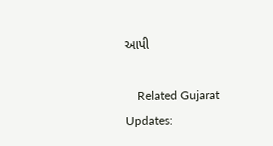આપી

    Related Gujarat Updates: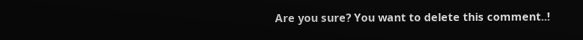Are you sure? You want to delete this comment..!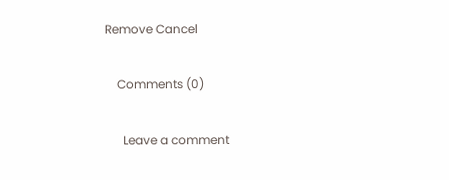Remove Cancel

    Comments (0)

      Leave a comment